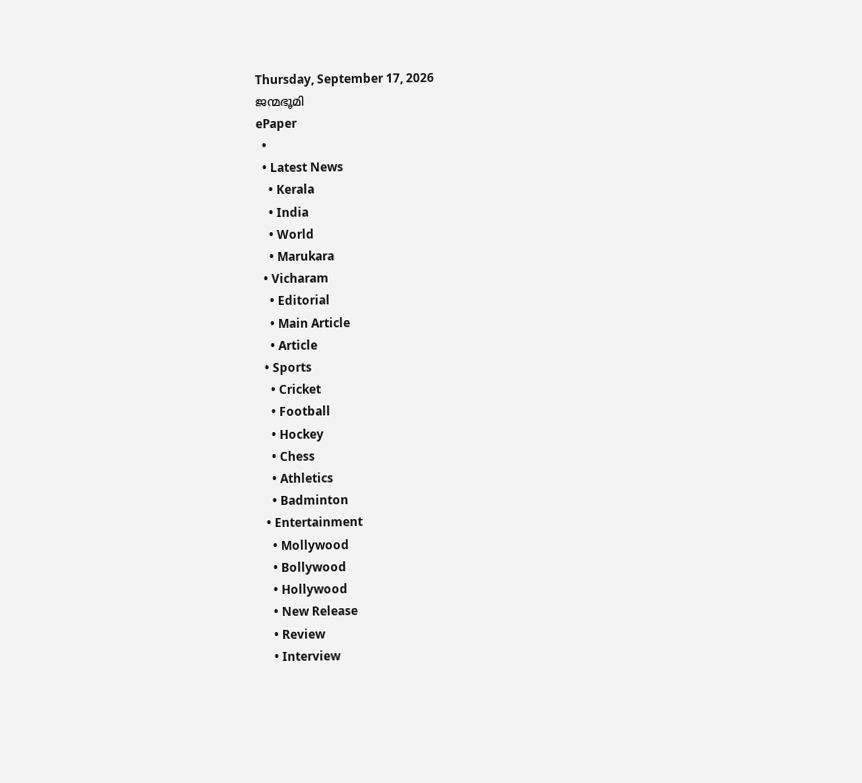Thursday, September 17, 2026
ജന്മഭൂമി
ePaper
  •
  • Latest News
    • Kerala
    • India
    • World
    • Marukara
  • Vicharam
    • Editorial
    • Main Article
    • Article
  • Sports
    • Cricket
    • Football
    • Hockey
    • Chess
    • Athletics
    • Badminton
  • Entertainment
    • Mollywood
    • Bollywood
    • Hollywood
    • New Release
    • Review
    • Interview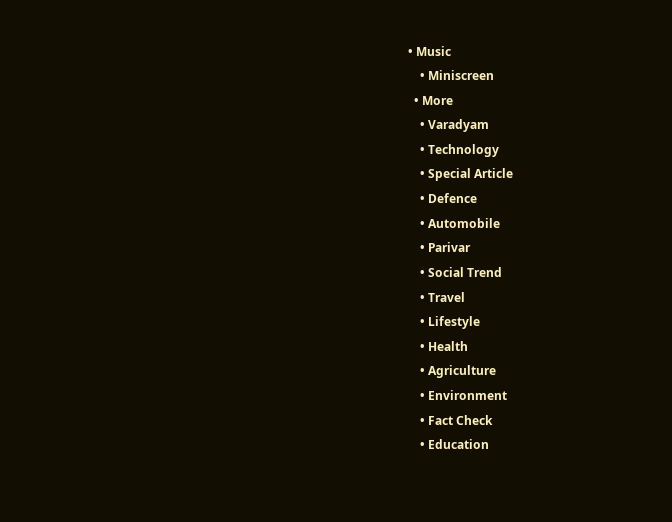• Music
    • Miniscreen
  • More
    • Varadyam
    • Technology
    • Special Article
    • Defence
    • Automobile
    • Parivar
    • Social Trend
    • Travel
    • Lifestyle
    • Health
    • Agriculture
    • Environment
    • Fact Check
    • Education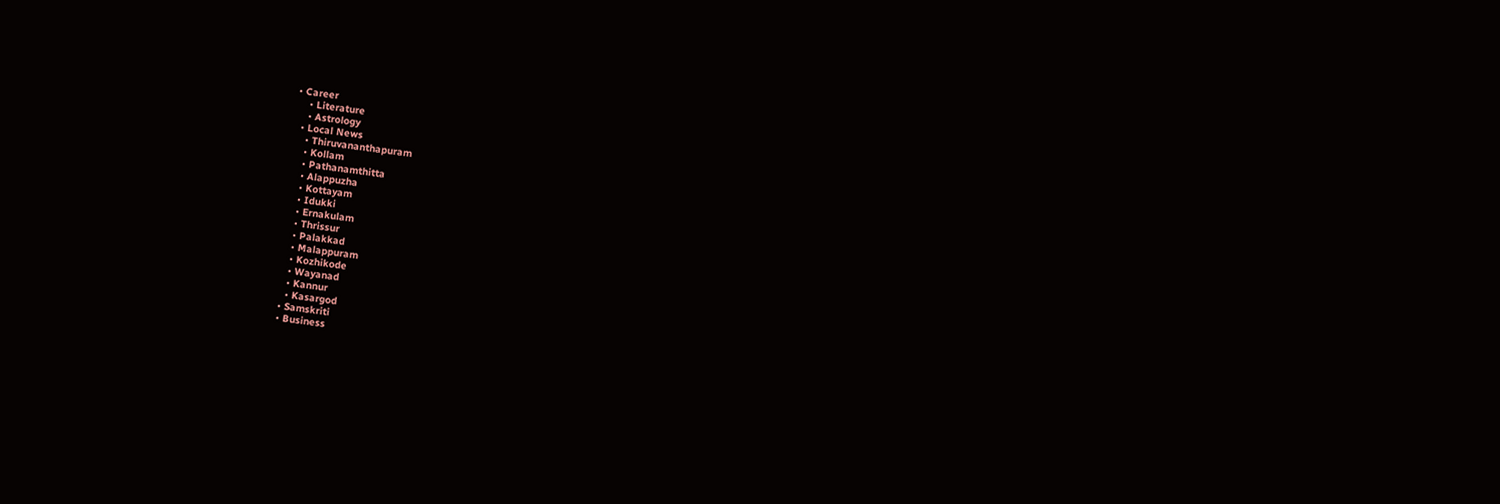• Career
    • Literature
    • Astrology
  • Local News
    • Thiruvananthapuram
    • Kollam
    • Pathanamthitta
    • Alappuzha
    • Kottayam
    • Idukki
    • Ernakulam
    • Thrissur
    • Palakkad
    • Malappuram
    • Kozhikode
    • Wayanad
    • Kannur
    • Kasargod
  • Samskriti
  • Business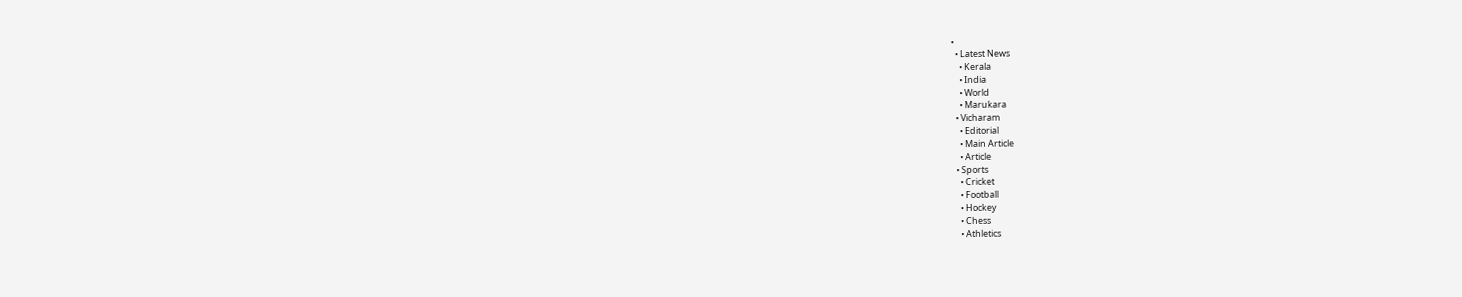•
  • Latest News
    • Kerala
    • India
    • World
    • Marukara
  • Vicharam
    • Editorial
    • Main Article
    • Article
  • Sports
    • Cricket
    • Football
    • Hockey
    • Chess
    • Athletics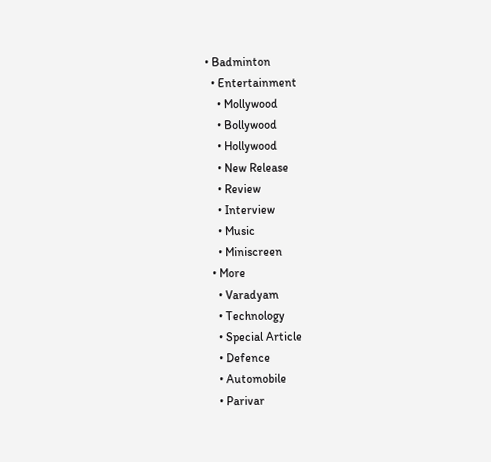• Badminton
  • Entertainment
    • Mollywood
    • Bollywood
    • Hollywood
    • New Release
    • Review
    • Interview
    • Music
    • Miniscreen
  • More
    • Varadyam
    • Technology
    • Special Article
    • Defence
    • Automobile
    • Parivar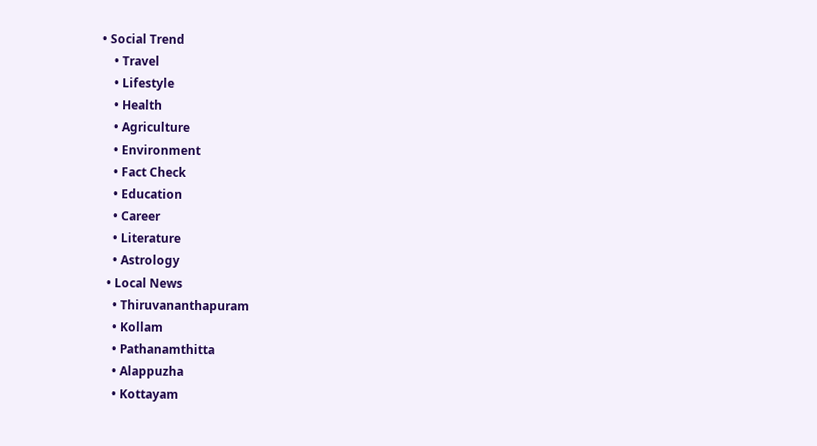• Social Trend
    • Travel
    • Lifestyle
    • Health
    • Agriculture
    • Environment
    • Fact Check
    • Education
    • Career
    • Literature
    • Astrology
  • Local News
    • Thiruvananthapuram
    • Kollam
    • Pathanamthitta
    • Alappuzha
    • Kottayam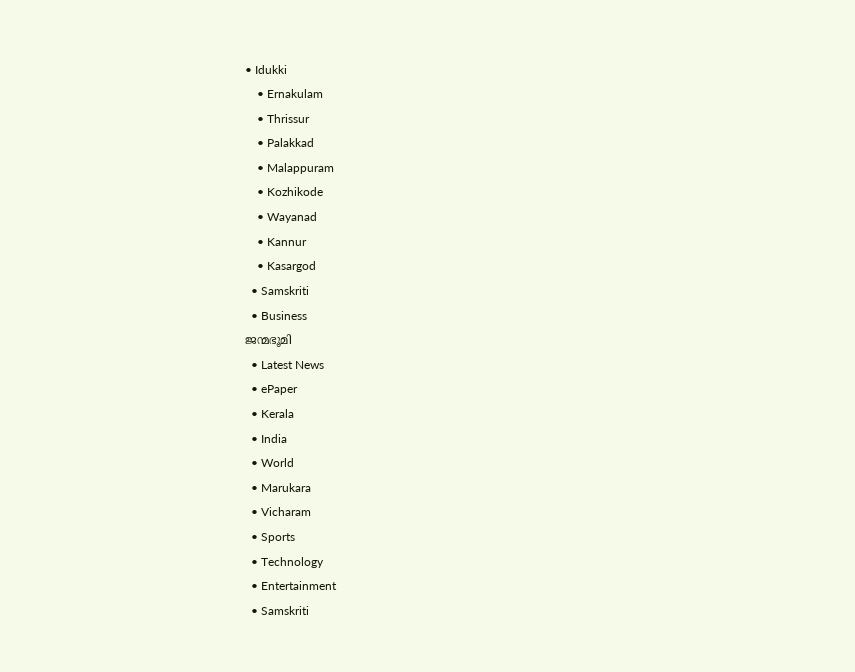• Idukki
    • Ernakulam
    • Thrissur
    • Palakkad
    • Malappuram
    • Kozhikode
    • Wayanad
    • Kannur
    • Kasargod
  • Samskriti
  • Business
ജന്മഭൂമി
  • Latest News
  • ePaper
  • Kerala
  • India
  • World
  • Marukara
  • Vicharam
  • Sports
  • Technology
  • Entertainment
  • Samskriti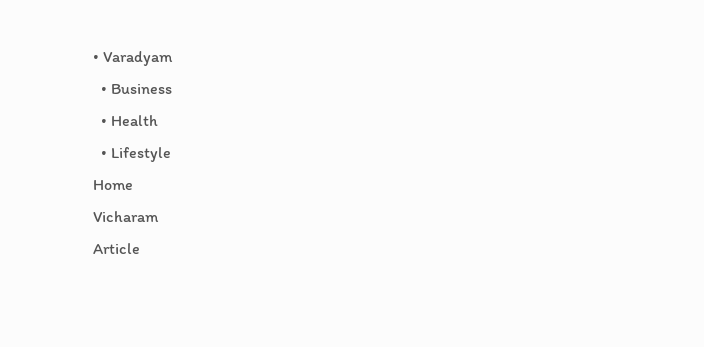• Varadyam
  • Business
  • Health
  • Lifestyle
Home
Vicharam
Article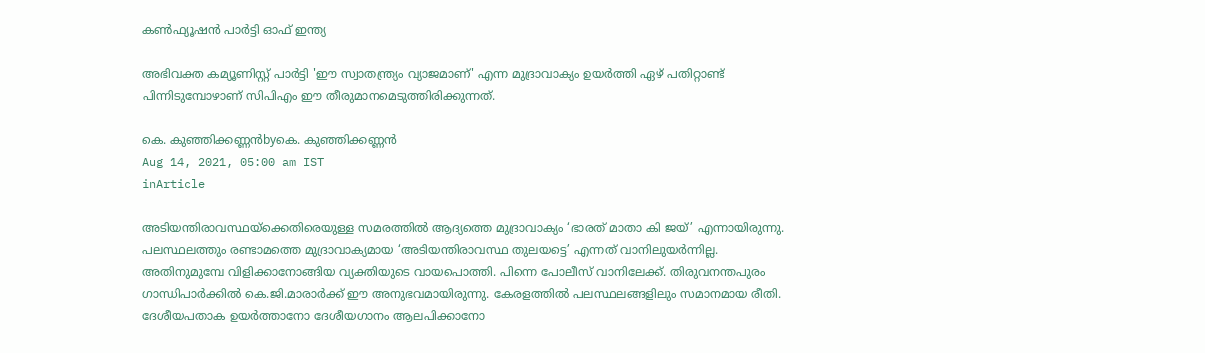കണ്‍ഫ്യൂഷന്‍ പാര്‍ട്ടി ഓഫ് ഇന്ത്യ

അഭിവക്ത കമ്യൂണിസ്റ്റ് പാര്‍ട്ടി 'ഈ സ്വാതന്ത്ര്യം വ്യാജമാണ്' എന്ന മുദ്രാവാക്യം ഉയര്‍ത്തി ഏഴ് പതിറ്റാണ്ട് പിന്നിടുമ്പോഴാണ് സിപിഎം ഈ തീരുമാനമെടുത്തിരിക്കുന്നത്.

കെ. കുഞ്ഞിക്കണ്ണന്‍byകെ. കുഞ്ഞിക്കണ്ണന്‍
Aug 14, 2021, 05:00 am IST
inArticle

അടിയന്തിരാവസ്ഥയ്‌ക്കെതിരെയുള്ള സമരത്തില്‍ ആദ്യത്തെ മുദ്രാവാക്യം ‘ഭാരത് മാതാ കി ജയ്’ എന്നായിരുന്നു. പലസ്ഥലത്തും രണ്ടാമത്തെ മുദ്രാവാക്യമായ ‘അടിയന്തിരാവസ്ഥ തുലയട്ടെ’ എന്നത് വാനിലുയര്‍ന്നില്ല. അതിനുമുമ്പേ വിളിക്കാനോങ്ങിയ വ്യക്തിയുടെ വായപൊത്തി. പിന്നെ പോലീസ് വാനിലേക്ക്. തിരുവനന്തപുരം ഗാന്ധിപാര്‍ക്കില്‍ കെ.ജി.മാരാര്‍ക്ക് ഈ അനുഭവമായിരുന്നു. കേരളത്തില്‍ പലസ്ഥലങ്ങളിലും സമാനമായ രീതി. ദേശീയപതാക ഉയര്‍ത്താനോ ദേശീയഗാനം ആലപിക്കാനോ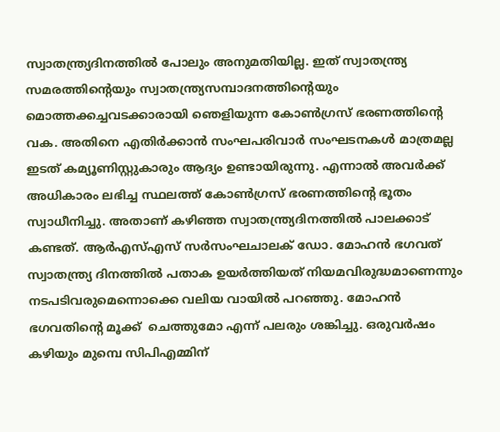സ്വാതന്ത്ര്യദിനത്തില്‍ പോലും അനുമതിയില്ല. ഇത് സ്വാതന്ത്ര്യ സമരത്തിന്റെയും സ്വാതന്ത്ര്യസമ്പാദനത്തിന്റെയും മൊത്തക്കച്ചവടക്കാരായി ഞെളിയുന്ന കോണ്‍ഗ്രസ് ഭരണത്തിന്റെ വക. അതിനെ എതിര്‍ക്കാന്‍ സംഘപരിവാര്‍ സംഘടനകള്‍ മാത്രമല്ല ഇടത് കമ്യൂണിസ്റ്റുകാരും ആദ്യം ഉണ്ടായിരുന്നു. എന്നാല്‍ അവര്‍ക്ക് അധികാരം ലഭിച്ച സ്ഥലത്ത് കോണ്‍ഗ്രസ് ഭരണത്തിന്റെ ഭൂതം സ്വാധീനിച്ചു. അതാണ് കഴിഞ്ഞ സ്വാതന്ത്ര്യദിനത്തില്‍ പാലക്കാട് കണ്ടത്. ആര്‍എസ്എസ് സര്‍സംഘചാലക് ഡോ. മോഹന്‍ ഭഗവത് സ്വാതന്ത്ര്യ ദിനത്തില്‍ പതാക ഉയര്‍ത്തിയത് നിയമവിരുദ്ധമാണെന്നും നടപടിവരുമെന്നൊക്കെ വലിയ വായില്‍ പറഞ്ഞു. മോഹന്‍ ഭഗവതിന്റെ മൂക്ക്  ചെത്തുമോ എന്ന് പലരും ശങ്കിച്ചു. ഒരുവര്‍ഷം കഴിയും മുമ്പെ സിപിഎമ്മിന്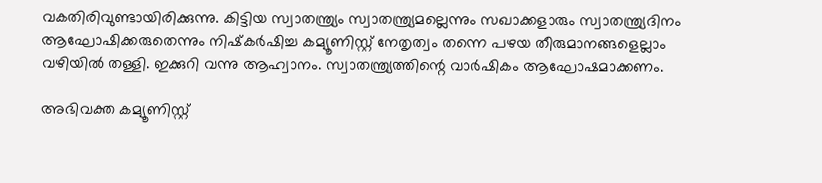വകതിരിവുണ്ടായിരിക്കുന്നു. കിട്ടിയ സ്വാതന്ത്ര്യം സ്വാതന്ത്ര്യമല്ലെന്നും സഖാക്കളാരും സ്വാതന്ത്ര്യദിനം ആഘോഷിക്കരുതെന്നും നിഷ്‌കര്‍ഷിച്ച കമ്യൂണിസ്റ്റ് നേതൃത്വം തന്നെ പഴയ തീരുമാനങ്ങളെല്ലാം വഴിയില്‍ തള്ളി. ഇക്കുറി വന്നു ആഹ്വാനം. സ്വാതന്ത്ര്യത്തിന്റെ വാര്‍ഷികം ആഘോഷമാക്കണം.

അഭിവക്ത കമ്യൂണിസ്റ്റ്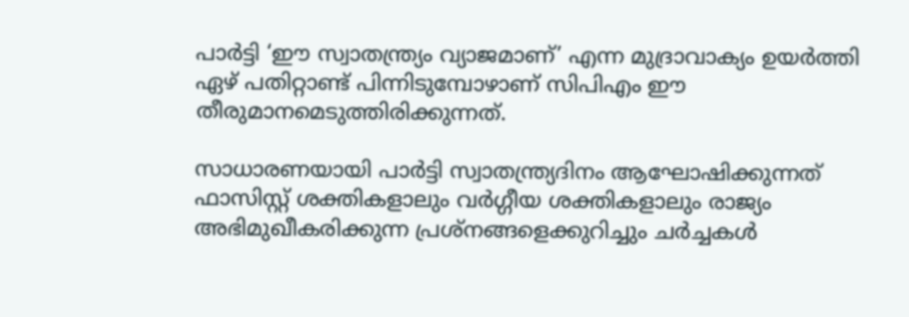പാര്‍ട്ടി ‘ഈ സ്വാതന്ത്ര്യം വ്യാജമാണ്’ എന്ന മുദ്രാവാക്യം ഉയര്‍ത്തി ഏഴ് പതിറ്റാണ്ട് പിന്നിടുമ്പോഴാണ് സിപിഎം ഈ തീരുമാനമെടുത്തിരിക്കുന്നത്.

സാധാരണയായി പാര്‍ട്ടി സ്വാതന്ത്ര്യദിനം ആഘോഷിക്കുന്നത് ഫാസിസ്റ്റ് ശക്തികളാലും വര്‍ഗ്ഗീയ ശക്തികളാലും രാജ്യം അഭിമുഖീകരിക്കുന്ന പ്രശ്‌നങ്ങളെക്കുറിച്ചും ചര്‍ച്ചകള്‍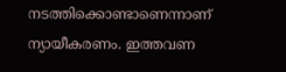നടത്തിക്കൊണ്ടാണെന്നാണ് ന്യായീകരണം. ഇത്തവണ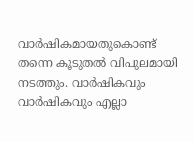വാര്‍ഷികമായതുകൊണ്ട് തന്നെ കൂടുതല്‍ വിപുലമായി നടത്തും. വാര്‍ഷികവും വാര്‍ഷികവും എല്ലാ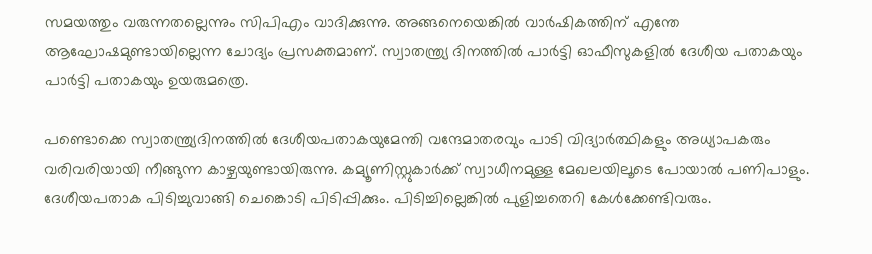സമയത്തും വരുന്നതല്ലെന്നും സിപിഎം വാദിക്കുന്നു. അങ്ങനെയെങ്കില്‍ വാര്‍ഷികത്തിന് എന്തേ ആഘോഷമുണ്ടായില്ലെന്ന ചോദ്യം പ്രസക്തമാണ്. സ്വാതന്ത്ര്യ ദിനത്തില്‍ പാര്‍ട്ടി ഓഫീസുകളില്‍ ദേശീയ പതാകയും പാര്‍ട്ടി പതാകയും ഉയരുമത്രെ.

പണ്ടൊക്കെ സ്വാതന്ത്ര്യദിനത്തില്‍ ദേശീയപതാകയുമേന്തി വന്ദേമാതരവും പാടി വിദ്യാര്‍ത്ഥികളും അധ്യാപകരും വരിവരിയായി നീങ്ങുന്ന കാഴ്ചയുണ്ടായിരുന്നു. കമ്യൂണിസ്റ്റുകാര്‍ക്ക് സ്വാധീനമുള്ള മേഖലയിലൂടെ പോയാല്‍ പണിപാളും. ദേശീയപതാക പിടിച്ചുവാങ്ങി ചെങ്കൊടി പിടിപ്പിക്കും. പിടിച്ചില്ലെങ്കില്‍ പുളിച്ചതെറി കേള്‍ക്കേണ്ടിവരും.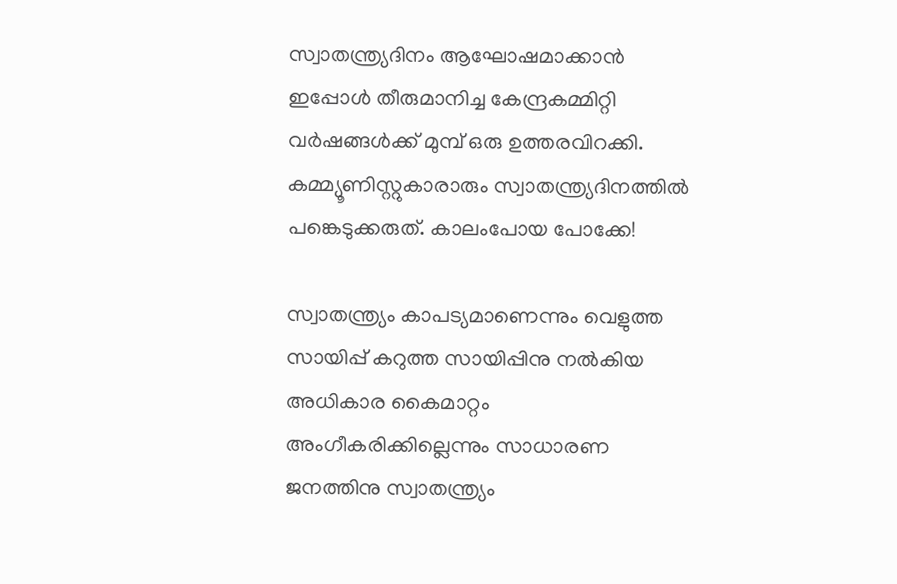സ്വാതന്ത്ര്യദിനം ആഘോഷമാക്കാന്‍ ഇപ്പോള്‍ തീരുമാനിച്ച കേന്ദ്രകമ്മിറ്റി വര്‍ഷങ്ങള്‍ക്ക് മുമ്പ് ഒരു ഉത്തരവിറക്കി. കമ്മ്യൂണിസ്റ്റുകാരാരും സ്വാതന്ത്ര്യദിനത്തില്‍ പങ്കെടുക്കരുത്. കാലംപോയ പോക്കേ!

സ്വാതന്ത്ര്യം കാപട്യമാണെന്നും വെളുത്ത സായിപ്പ് കറുത്ത സായിപ്പിനു നല്‍കിയ അധികാര കൈമാറ്റം അംഗീകരിക്കില്ലെന്നും സാധാരണ ജനത്തിനു സ്വാതന്ത്ര്യം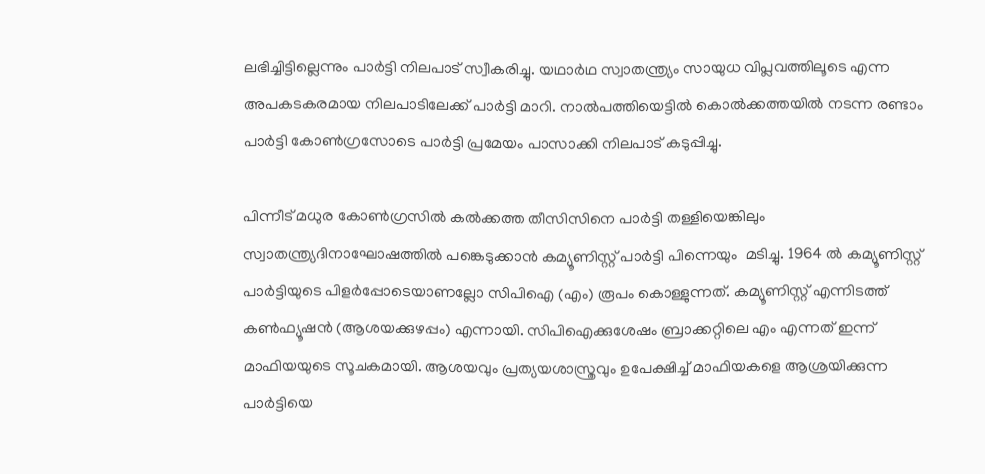ലഭിച്ചിട്ടില്ലെന്നും പാര്‍ട്ടി നിലപാട് സ്വീകരിച്ചു. യഥാര്‍ഥ സ്വാതന്ത്ര്യം സായുധ വിപ്ലവത്തിലൂടെ എന്ന അപകടകരമായ നിലപാടിലേക്ക് പാര്‍ട്ടി മാറി. നാല്‍പത്തിയെട്ടില്‍ കൊല്‍ക്കത്തയില്‍ നടന്ന രണ്ടാം പാര്‍ട്ടി കോണ്‍ഗ്രസോടെ പാര്‍ട്ടി പ്രമേയം പാസാക്കി നിലപാട് കടുപ്പിച്ചു.

പിന്നീട് മധുര കോണ്‍ഗ്രസില്‍ കല്‍ക്കത്ത തീസിസിനെ പാര്‍ട്ടി തള്ളിയെങ്കിലും സ്വാതന്ത്ര്യദിനാഘോഷത്തില്‍ പങ്കെടുക്കാന്‍ കമ്യൂണിസ്റ്റ് പാര്‍ട്ടി പിന്നെയും  മടിച്ചു. 1964 ല്‍ കമ്യൂണിസ്റ്റ് പാര്‍ട്ടിയുടെ പിളര്‍പ്പോടെയാണല്ലോ സിപിഐ (എം) രൂപം കൊള്ളുന്നത്. കമ്യൂണിസ്റ്റ് എന്നിടത്ത് കണ്‍ഫ്യൂഷന്‍ (ആശയക്കുഴപ്പം) എന്നായി. സിപിഐക്കുശേഷം ബ്രാക്കറ്റിലെ എം എന്നത് ഇന്ന് മാഫിയയുടെ സൂചകമായി. ആശയവും പ്രത്യയശാസ്ത്രവും ഉപേക്ഷിച്ച് മാഫിയകളെ ആശ്രയിക്കുന്ന പാര്‍ട്ടിയെ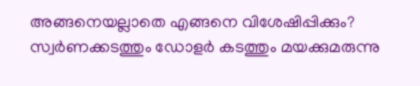അങ്ങനെയല്ലാതെ എങ്ങനെ വിശേഷിപ്പിക്കും? സ്വര്‍ണക്കടത്തും ഡോളര്‍ കടത്തും മയക്കുമരുന്നു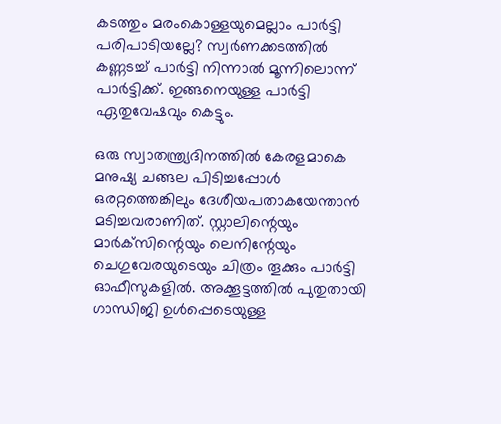കടത്തും മരംകൊള്ളയുമെല്ലാം പാര്‍ട്ടി പരിപാടിയല്ലേ? സ്വര്‍ണക്കടത്തില്‍ കണ്ണടച്ച് പാര്‍ട്ടി നിന്നാല്‍ മൂന്നിലൊന്ന് പാര്‍ട്ടിക്ക്. ഇങ്ങനെയുള്ള പാര്‍ട്ടി ഏതുവേഷവും കെട്ടും.

ഒരു സ്വാതന്ത്ര്യദിനത്തില്‍ കേരളമാകെ മനുഷ്യ ചങ്ങല പിടിച്ചപ്പോള്‍ ഒരറ്റത്തെങ്കിലും ദേശീയപതാകയേന്താന്‍ മടിച്ചവരാണിത്. സ്റ്റാലിന്റെയും മാര്‍ക്‌സിന്റെയും ലെനിന്റേയും ചെഗുവേരയുടെയും ചിത്രം തൂക്കും പാര്‍ട്ടി ഓഫീസുകളില്‍. അക്കൂട്ടത്തില്‍ പുതുതായി ഗാന്ധിജി ഉള്‍പ്പെടെയുള്ള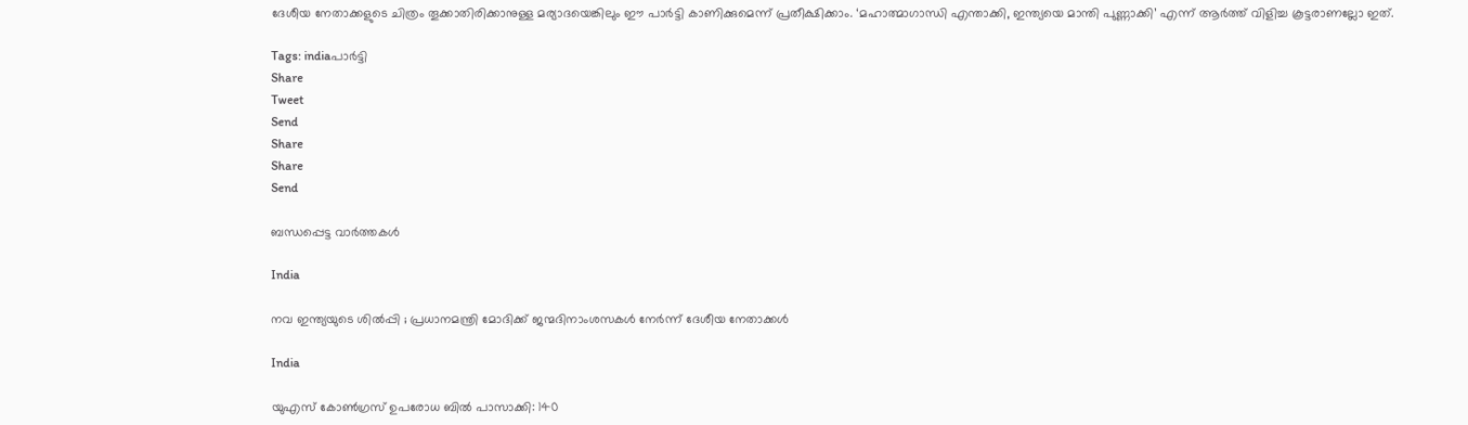ദേശീയ നേതാക്കളുടെ ചിത്രം തൂക്കാതിരിക്കാനുള്ള മര്യാദയെങ്കിലും ഈ പാര്‍ട്ടി കാണിക്കുമെന്ന് പ്രതീക്ഷിക്കാം. ‘മഹാത്മാഗാന്ധി എന്താക്കി, ഇന്ത്യയെ മാന്തി പുണ്ണാക്കി’ എന്ന് ആര്‍ത്ത് വിളിച്ച കൂട്ടരാണല്ലോ ഇത്.

Tags: indiaപാര്‍ട്ടി
Share
Tweet
Send
Share
Share
Send

ബന്ധപ്പെട്ട വാര്‍ത്തകള്‍

India

നവ ഇന്ത്യയുടെ ശിൽപ്പി ; പ്രധാനമന്ത്രി മോദിക്ക് ജന്മദിനാംശസകൾ നേർന്ന് ദേശീയ നേതാക്കൾ

India

യുഎസ് കോൺഗ്രസ് ഉപരോധ ബിൽ പാസാക്കി: 140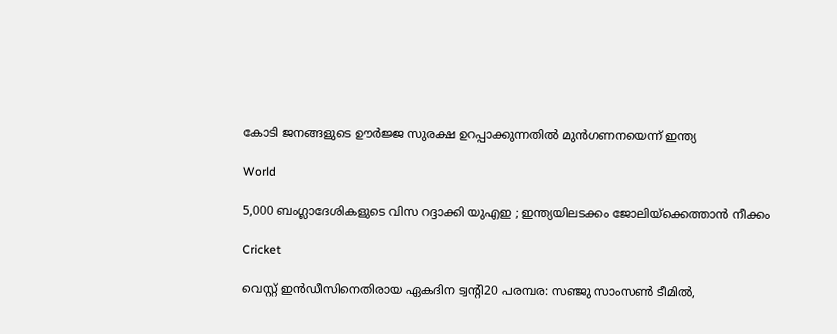കോടി ജനങ്ങളുടെ ഊർജ്ജ സുരക്ഷ ഉറപ്പാക്കുന്നതിൽ മുൻഗണനയെന്ന് ഇന്ത്യ

World

5,000 ബംഗ്ലാദേശികളുടെ വിസ റദ്ദാക്കി യുഎഇ ; ഇന്ത്യയിലടക്കം ജോലിയ്‌ക്കെത്താൻ നീക്കം

Cricket

വെസ്റ്റ് ഇന്‍ഡീസിനെതിരായ ഏകദിന ട്വന്റി20 പരമ്പര: സഞ്ജു സാംസണ്‍ ടീമില്‍,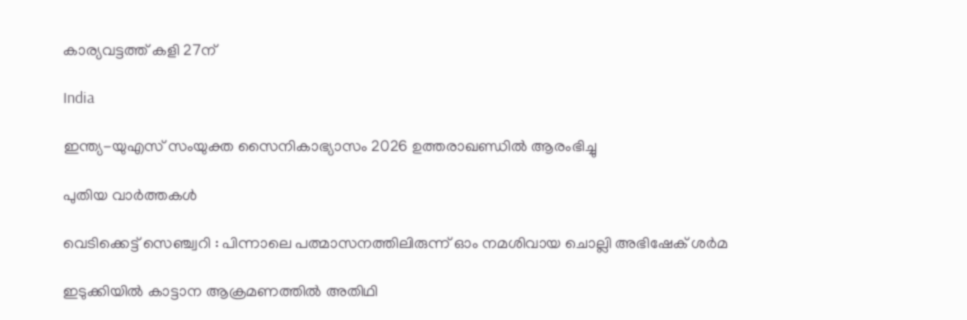കാര്യവട്ടത്ത് കളി 27ന്

India

ഇന്ത്യ-യുഎസ് സംയുക്ത സൈനികാഭ്യാസം 2026 ഉത്തരാഖണ്ഡിൽ ആരംഭിച്ചു

പുതിയ വാര്‍ത്തകള്‍

വെടിക്കെട്ട് സെഞ്ച്വറി : പിന്നാലെ പത്മാസനത്തിലിരുന്ന് ഓം നമശിവായ ചൊല്ലി അഭിഷേക് ശര്‍മ

ഇടുക്കിയില്‍ കാട്ടാന ആക്രമണത്തില്‍ അതിഥി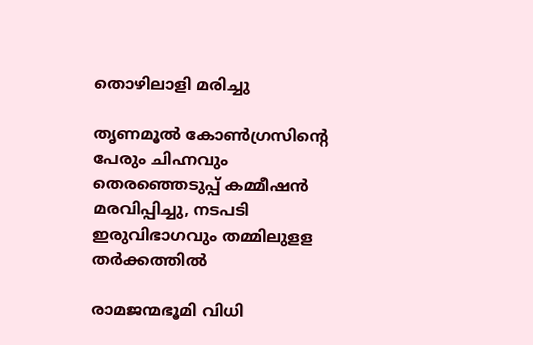തൊഴിലാളി മരിച്ചു

തൃണമൂല്‍ കോണ്‍ഗ്രസിന്റെ പേരും ചിഹ്നവും തെരഞ്ഞെടുപ്പ് കമ്മീഷന്‍ മരവിപ്പിച്ചു, നടപടി ഇരുവിഭാഗവും തമ്മിലുളള തര്‍ക്കത്തില്‍

രാമജന്മഭൂമി വിധി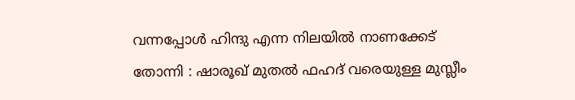വന്നപ്പോൾ ഹിന്ദു എന്ന നിലയിൽ നാണക്കേട് തോന്നി : ഷാരൂഖ് മുതൽ ഫഹദ് വരെയുള്ള മുസ്ലീം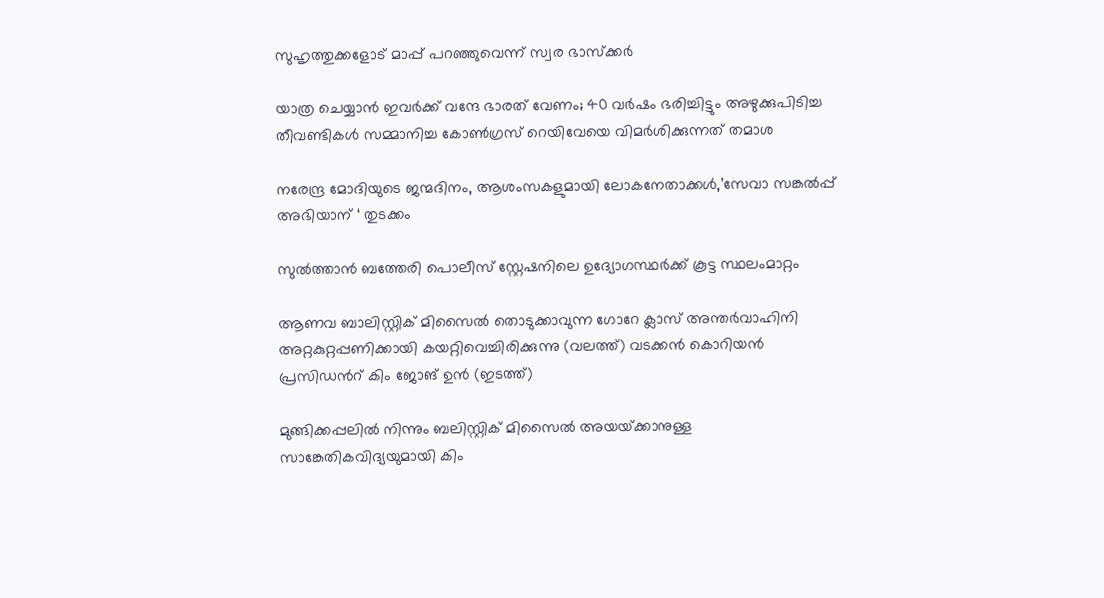സുഹൃത്തുക്കളോട് മാപ്പ് പറഞ്ഞുവെന്ന് സ്വര ഭാസ്ക്കർ

യാത്ര ചെയ്യാന്‍ ഇവര്‍ക്ക് വന്ദേ ഭാരത് വേണം; 40 വര്‍ഷം ഭരിച്ചിട്ടും അഴുക്കുപിടിച്ച തീവണ്ടികള്‍ സമ്മാനിച്ച കോണ്‍ഗ്രസ് റെയിവേയെ വിമര്‍ശിക്കുന്നത് തമാശ

നരേന്ദ്ര മോദിയുടെ ജന്മദിനം, ആശംസകളുമായി ലോകനേതാക്കള്‍,’സേവാ സങ്കല്‍പ്പ് അഭിയാന് ‘ തുടക്കം

സുല്‍ത്താന്‍ ബത്തേരി പൊലീസ് സ്റ്റേഷനിലെ ഉദ്യോഗസ്ഥര്‍ക്ക് കൂട്ട സ്ഥലംമാറ്റം

ആണവ ബാലിസ്റ്റിക് മിസൈല്‍ തൊടുക്കാവുന്ന ഗോറേ ക്ലാസ് അന്തര്‍വാഹിനി അറ്റകുറ്റപ്പണിക്കായി കയറ്റിവെച്ചിരിക്കുന്നു (വലത്ത്) വടക്കന്‍ കൊറിയന്‍ പ്രസിഡന്‍റ് കിം ജോങ് ഉന്‍ (ഇടത്ത്)

മുങ്ങിക്കപ്പലില്‍ നിന്നും ബലിസ്റ്റിക് മിസൈല്‍ അയയ്‌ക്കാനുള്ള സാങ്കേതികവിദ്യയുമായി കിം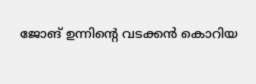ജോങ് ഉന്നിന്റെ വടക്കന്‍ കൊറിയ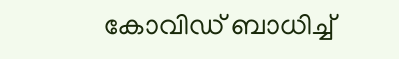കോവിഡ് ബാധിച്ച്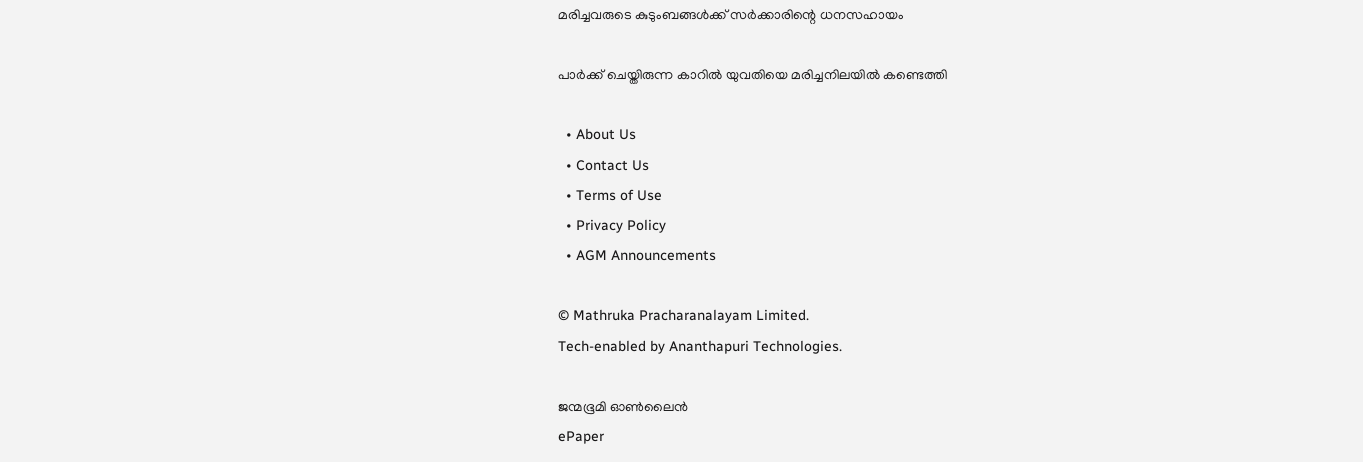മരിച്ചവരുടെ കുടുംബങ്ങള്‍ക്ക് സര്‍ക്കാരിന്റെ ധനസഹായം

പാര്‍ക്ക് ചെയ്തിരുന്ന കാറില്‍ യുവതിയെ മരിച്ചനിലയില്‍ കണ്ടെത്തി

  • About Us
  • Contact Us
  • Terms of Use
  • Privacy Policy
  • AGM Announcements

© Mathruka Pracharanalayam Limited.
Tech-enabled by Ananthapuri Technologies.

ജന്മഭൂമി ഓണ്‍ലൈന്‍
ePaper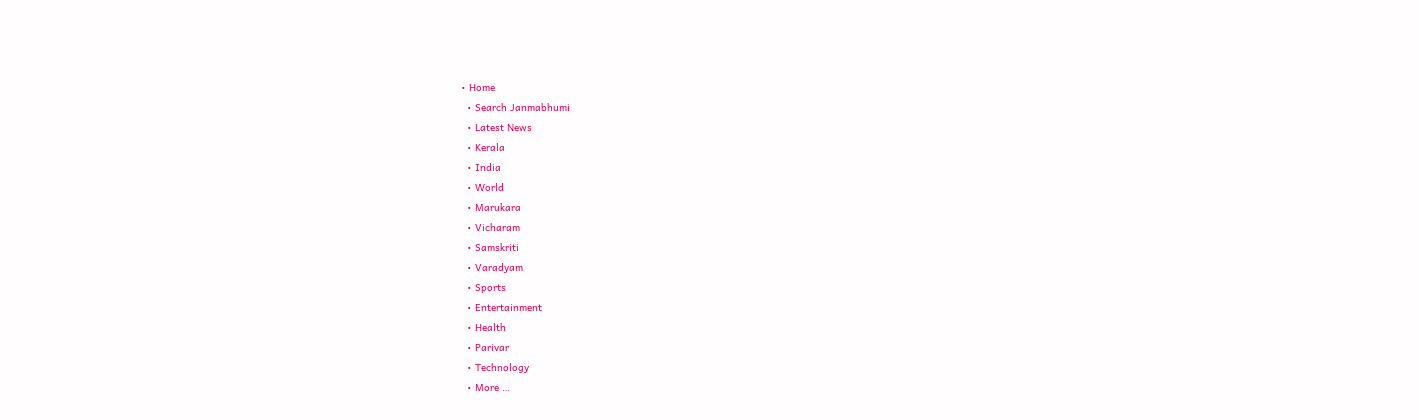• Home
  • Search Janmabhumi
  • Latest News
  • Kerala
  • India
  • World
  • Marukara
  • Vicharam
  • Samskriti
  • Varadyam
  • Sports
  • Entertainment
  • Health
  • Parivar
  • Technology
  • More …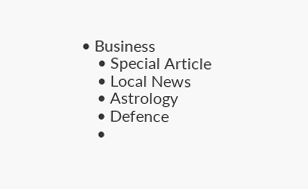• Business
    • Special Article
    • Local News
    • Astrology
    • Defence
    •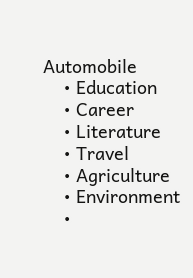Automobile
    • Education
    • Career
    • Literature
    • Travel
    • Agriculture
    • Environment
    •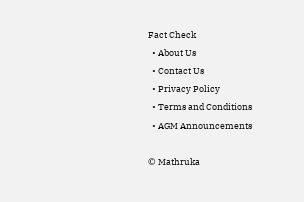Fact Check
  • About Us
  • Contact Us
  • Privacy Policy
  • Terms and Conditions
  • AGM Announcements

© Mathruka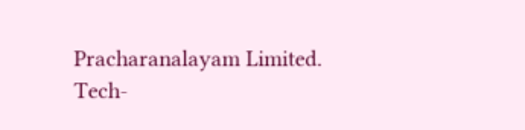Pracharanalayam Limited.
Tech-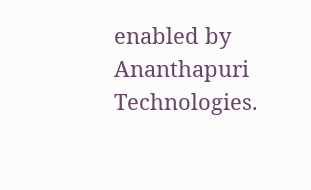enabled by Ananthapuri Technologies.